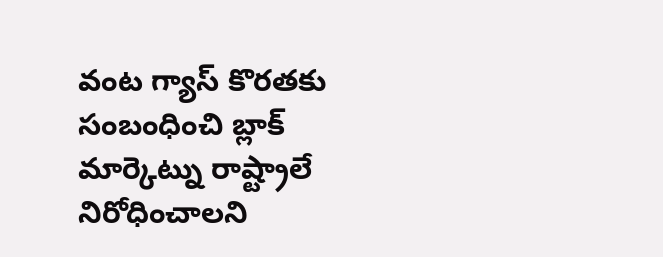వంట గ్యాస్ కొరతకు సంబంధించి బ్లాక్ మార్కెట్ను రాష్ట్రాలే నిరోధించాలని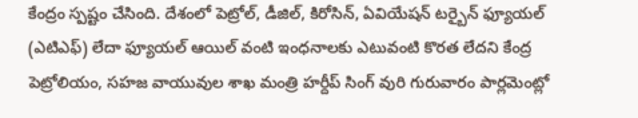కేంద్రం స్పష్టం చేసింది. దేశంలో పెట్రోల్, డీజిల్, కిరోసిన్, ఏవియేషన్ టర్బైన్ ఫ్యూయల్ (ఎటిఎఫ్) లేదా ఫ్యూయల్ ఆయిల్ వంటి ఇంధనాలకు ఎటువంటి కొరత లేదని కేంద్ర పెట్రోలియం, సహజ వాయువుల శాఖ మంత్రి హర్దీప్ సింగ్ వురి గురువారం పార్లమెంట్లో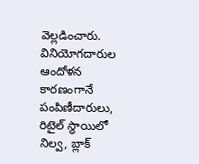వెల్లడించారు. వినియోగదారుల ఆందోళన కారణంగానే పంపిణీదారులు, రిటైల్ స్థాయిలో నిల్వ, బ్లాక్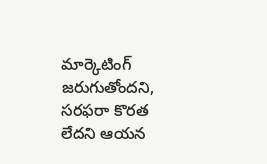మార్కెటింగ్ జరుగుతోందని, సరఫరా కొరత లేదని ఆయన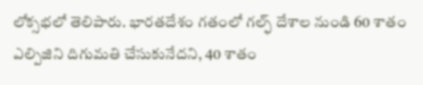లోక్సభలో తెలిపారు. భారతదేశం గతంలో గల్ఫ్ దేశాల నుండి 60 శాతం ఎల్పిజిని దిగుమతి చేసుకునేదని, 40 శాతం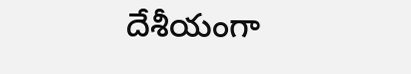దేశీయంగా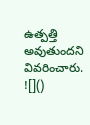ఉత్పత్తి అవుతుందని వివరించారు.
![]()